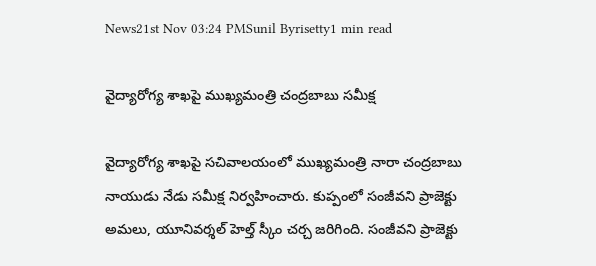News21st Nov 03:24 PMSunil Byrisetty1 min read

వైద్యారోగ్య శాఖపై ముఖ్యమంత్రి చంద్రబాబు సమీక్ష

వైద్యారోగ్య శాఖపై సచివాలయంలో ముఖ్యమంత్రి నారా చంద్రబాబు నాయుడు నేడు సమీక్ష నిర్వహించారు. కుప్పంలో సంజీవని ప్రాజెక్టు అమలు, యూనివర్శల్ హెల్త్ స్కీం చర్చ జరిగింది. సంజీవని ప్రాజెక్టు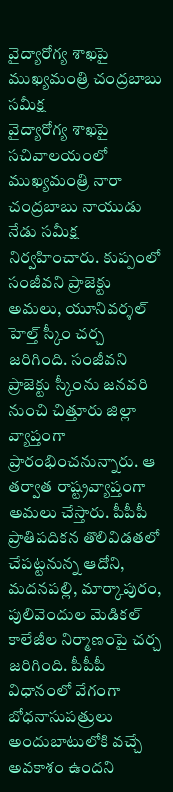వైద్యారోగ్య శాఖపై ముఖ్యమంత్రి చంద్రబాబు సమీక్ష
వైద్యారోగ్య శాఖపై సచివాలయంలో ముఖ్యమంత్రి నారా చంద్రబాబు నాయుడు నేడు సమీక్ష నిర్వహించారు. కుప్పంలో సంజీవని ప్రాజెక్టు అమలు, యూనివర్శల్ హెల్త్ స్కీం చర్చ జరిగింది. సంజీవని ప్రాజెక్టు స్కీంను జనవరి నుంచి చిత్తూరు జిల్లా వ్యాప్తంగా ప్రారంభించనున్నారు. ఆ తర్వాత రాష్ట్రవ్యాప్తంగా అమలు చేస్తారు. పీపీపీ ప్రాతిపదికన తొలివిడతలో చేపట్టనున్న ఆదోని, మదనపల్లి, మార్కాపురం, పులివెందుల మెడికల్ కాలేజీల నిర్మాణంపై చర్చ జరిగింది. పీపీపీ విధానంలో వేగంగా బోధనాసుపత్రులు అందుబాటులోకి వచ్చే అవకాశం ఉందని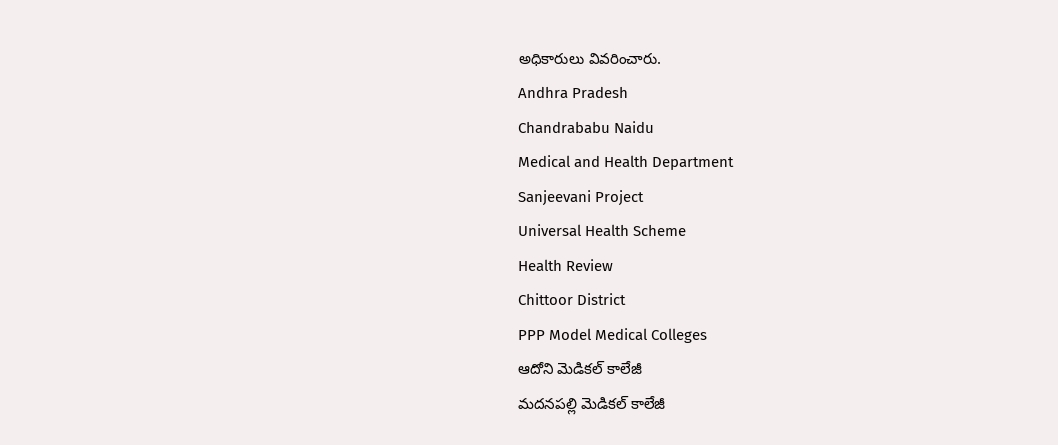అధికారులు వివరించారు.
Andhra Pradesh
Chandrababu Naidu
Medical and Health Department
Sanjeevani Project
Universal Health Scheme
Health Review
Chittoor District
PPP Model Medical Colleges
ఆదోని మెడికల్ కాలేజీ
మదనపల్లి మెడికల్ కాలేజీ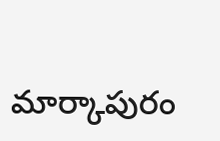మార్కాపురం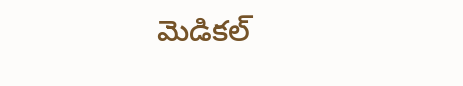మెడికల్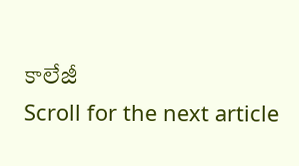కాలేజీ
Scroll for the next article